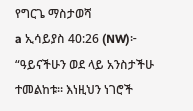የግርጌ ማስታወሻ
a ኢሳይያስ 40:26 (NW)፦ “ዓይናችሁን ወደ ላይ አንስታችሁ ተመልከቱ። እነዚህን ነገሮች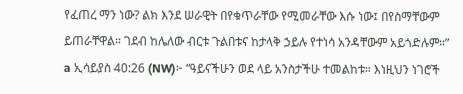የፈጠረ ማን ነው? ልክ እንደ ሠራዊት በየቁጥራቸው የሚመራቸው እሱ ነው፤ በየስማቸውም ይጠራቸዋል። ገደብ ከሌለው ብርቱ ጉልበቱና ከታላቅ ኃይሉ የተነሳ አንዳቸውም አይጎድሉም።”
a ኢሳይያስ 40:26 (NW)፦ “ዓይናችሁን ወደ ላይ አንስታችሁ ተመልከቱ። እነዚህን ነገሮች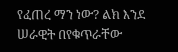የፈጠረ ማን ነው? ልክ እንደ ሠራዊት በየቁጥራቸው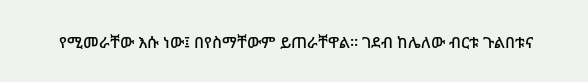የሚመራቸው እሱ ነው፤ በየስማቸውም ይጠራቸዋል። ገደብ ከሌለው ብርቱ ጉልበቱና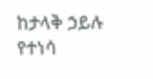ከታላቅ ኃይሉ የተነሳ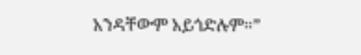አንዳቸውም አይጎድሉም።”